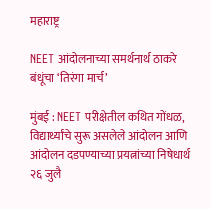महाराष्ट्र

NEET आंदोलनाच्या समर्थनार्थ ठाकरे बंधूंचा ‘तिरंगा मार्च’

मुंबई : NEET परीक्षेतील कथित गोंधळ, विद्यार्थ्यांचे सुरू असलेले आंदोलन आणि आंदोलन दडपण्याच्या प्रयत्नांच्या निषेधार्थ २६ जुलै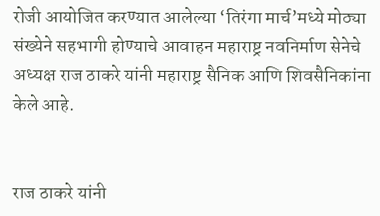रोजी आयोजित करण्यात आलेल्या ‘तिरंगा मार्च’मध्ये मोठ्या संख्येने सहभागी होण्याचे आवाहन महाराष्ट्र नवनिर्माण सेनेचे अध्यक्ष राज ठाकरे यांनी महाराष्ट्र सैनिक आणि शिवसैनिकांना केले आहे.


राज ठाकरे यांनी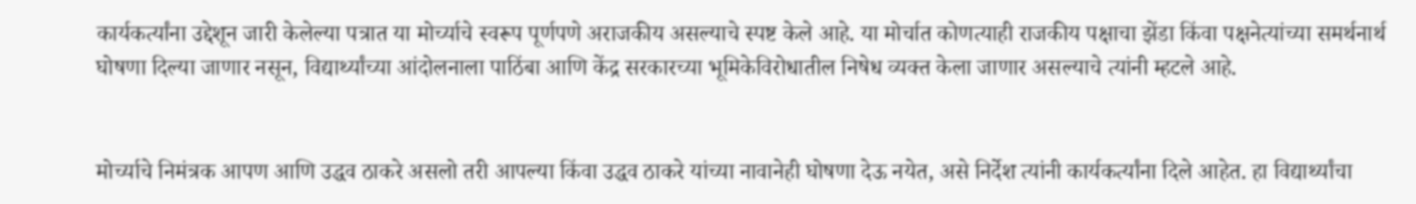कार्यकर्त्यांना उद्देशून जारी केलेल्या पत्रात या मोर्च्याचे स्वरूप पूर्णपणे अराजकीय असल्याचे स्पष्ट केले आहे. या मोर्चात कोणत्याही राजकीय पक्षाचा झेंडा किंवा पक्षनेत्यांच्या समर्थनार्थ घोषणा दिल्या जाणार नसून, विद्यार्थ्यांच्या आंदोलनाला पाठिंबा आणि केंद्र सरकारच्या भूमिकेविरोधातील निषेध व्यक्त केला जाणार असल्याचे त्यांनी म्हटले आहे.


मोर्च्याचे निमंत्रक आपण आणि उद्धव ठाकरे असलो तरी आपल्या किंवा उद्धव ठाकरे यांच्या नावानेही घोषणा देऊ नयेत, असे निर्देश त्यांनी कार्यकर्त्यांना दिले आहेत. हा विद्यार्थ्यांचा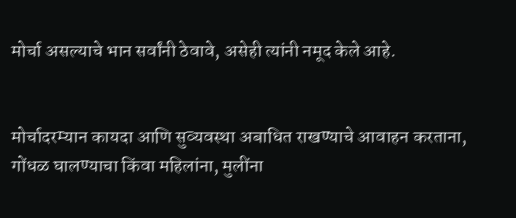मोर्चा असल्याचे भान सर्वांनी ठेवावे, असेही त्यांनी नमूद केले आहे.


मोर्चादरम्यान कायदा आणि सुव्यवस्था अबाधित राखण्याचे आवाहन करताना, गोंधळ घालण्याचा किंवा महिलांना, मुलींना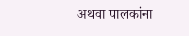अथवा पालकांना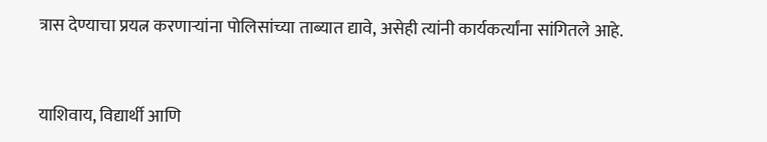त्रास देण्याचा प्रयत्न करणाऱ्यांना पोलिसांच्या ताब्यात द्यावे, असेही त्यांनी कार्यकर्त्यांना सांगितले आहे.


याशिवाय, विद्यार्थी आणि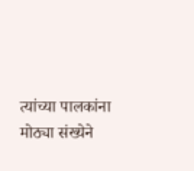त्यांच्या पालकांना मोठ्या संख्येने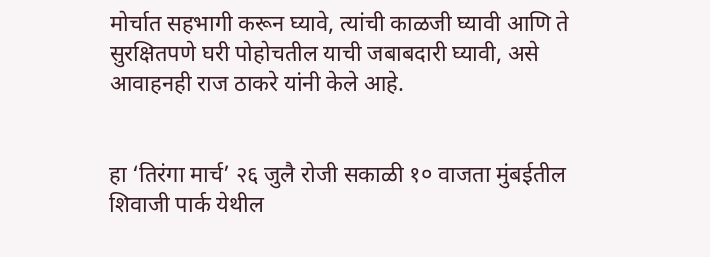मोर्चात सहभागी करून घ्यावे, त्यांची काळजी घ्यावी आणि ते सुरक्षितपणे घरी पोहोचतील याची जबाबदारी घ्यावी, असे आवाहनही राज ठाकरे यांनी केले आहे.


हा ‘तिरंगा मार्च’ २६ जुलै रोजी सकाळी १० वाजता मुंबईतील शिवाजी पार्क येथील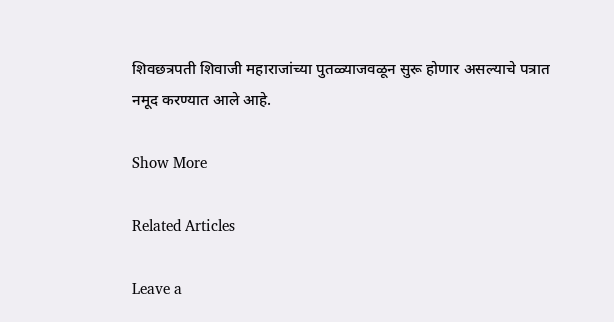शिवछत्रपती शिवाजी महाराजांच्या पुतळ्याजवळून सुरू होणार असल्याचे पत्रात नमूद करण्यात आले आहे.

Show More

Related Articles

Leave a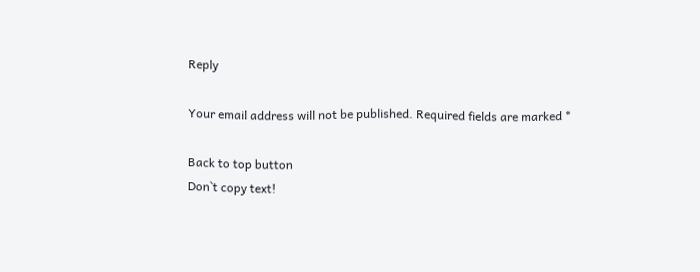Reply

Your email address will not be published. Required fields are marked *

Back to top button
Don`t copy text!